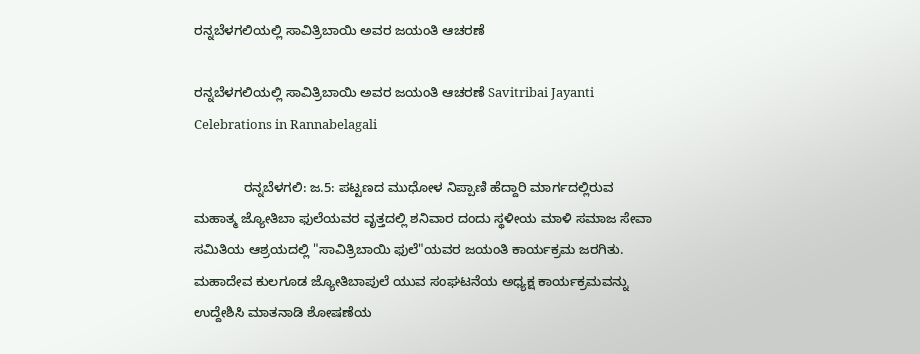ರನ್ನಬೆಳಗಲಿಯಲ್ಲಿ ಸಾವಿತ್ರಿಬಾಯಿ ಅವರ ಜಯಂತಿ ಆಚರಣೆ

ರನ್ನಬೆಳಗಲಿಯಲ್ಲಿ ಸಾವಿತ್ರಿಬಾಯಿ ಅವರ ಜಯಂತಿ ಆಚರಣೆ Savitribai Jayanti Celebrations in Rannabelagali

             ರನ್ನಬೆಳಗಲಿ: ಜ.5: ಪಟ್ಟಣದ ಮುಧೋಳ ನಿಪ್ಪಾಣಿ ಹೆದ್ದಾರಿ ಮಾರ್ಗದಲ್ಲಿರುವ ಮಹಾತ್ಮ ಜ್ಯೋತಿಬಾ ಫುಲೆಯವರ ವೃತ್ತದಲ್ಲಿ ಶನಿವಾರ ದಂದು ಸ್ಥಳೀಯ ಮಾಳಿ ಸಮಾಜ ಸೇವಾ ಸಮಿತಿಯ ಆಶ್ರಯದಲ್ಲಿ "ಸಾವಿತ್ರಿಬಾಯಿ ಫುಲೆ"ಯವರ ಜಯಂತಿ ಕಾರ್ಯಕ್ರಮ ಜರಗಿತು. ಮಹಾದೇವ ಕುಲಗೂಡ ಜ್ಯೋತಿಬಾಪುಲೆ ಯುವ ಸಂಘಟನೆಯ ಅಧ್ಯಕ್ಷ ಕಾರ್ಯಕ್ರಮವನ್ನು ಉದ್ದೇಶಿಸಿ ಮಾತನಾಡಿ ಶೋಷಣೆಯ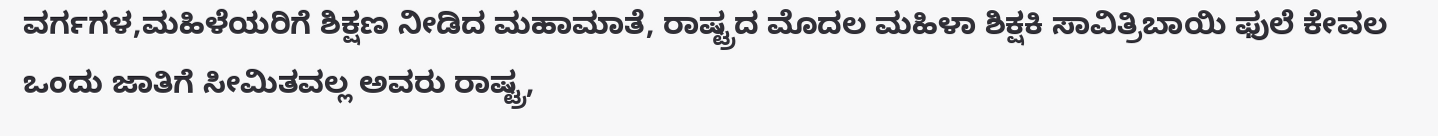ವರ್ಗಗಳ,ಮಹಿಳೆಯರಿಗೆ ಶಿಕ್ಷಣ ನೀಡಿದ ಮಹಾಮಾತೆ, ರಾಷ್ಟ್ರದ ಮೊದಲ ಮಹಿಳಾ ಶಿಕ್ಷಕಿ ಸಾವಿತ್ರಿಬಾಯಿ ಫುಲೆ ಕೇವಲ ಒಂದು ಜಾತಿಗೆ ಸೀಮಿತವಲ್ಲ ಅವರು ರಾಷ್ಟ್ರ,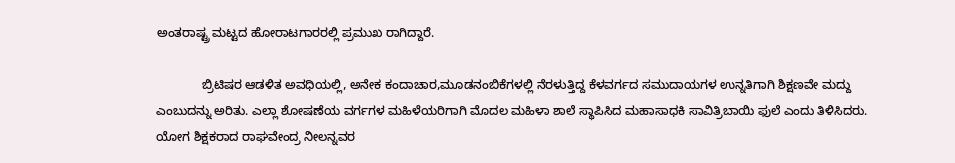ಅಂತರಾಷ್ಟ್ರ ಮಟ್ಟದ ಹೋರಾಟಗಾರರಲ್ಲಿ ಪ್ರಮುಖ ರಾಗಿದ್ದಾರೆ.

             ಬ್ರಿಟಿಷರ ಆಡಳಿತ ಅವಧಿಯಲ್ಲಿ, ಅನೇಕ ಕಂದಾಚಾರ,ಮೂಡನಂಬಿಕೆಗಳಲ್ಲಿ ನೆರಳುತ್ತಿದ್ದ ಕೆಳವರ್ಗದ ಸಮುದಾಯಗಳ ಉನ್ನತಿಗಾಗಿ ಶಿಕ್ಷಣವೇ ಮದ್ದು ಎಂಬುದನ್ನು ಅರಿತು. ಎಲ್ಲಾ ಶೋಷಣೆಯ ವರ್ಗಗಳ ಮಹಿಳೆಯರಿಗಾಗಿ ಮೊದಲ ಮಹಿಳಾ ಶಾಲೆ ಸ್ಥಾಪಿಸಿದ ಮಹಾಸಾಧಕಿ ಸಾವಿತ್ರಿಬಾಯಿ ಫುಲೆ ಎಂದು ತಿಳಿಸಿದರು. ಯೋಗ ಶಿಕ್ಷಕರಾದ ರಾಘವೇಂದ್ರ ನೀಲನ್ನವರ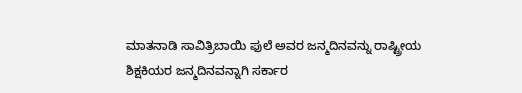ಮಾತನಾಡಿ ಸಾವಿತ್ರಿಬಾಯಿ ಫುಲೆ ಅವರ ಜನ್ಮದಿನವನ್ನು ರಾಷ್ಟ್ರೀಯ ಶಿಕ್ಷಕಿಯರ ಜನ್ಮದಿನವನ್ನಾಗಿ ಸರ್ಕಾರ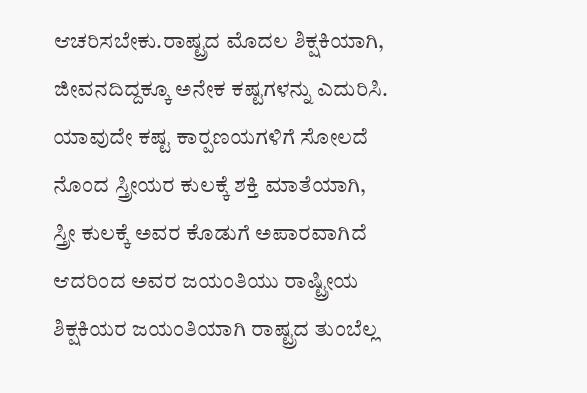ಆಚರಿಸಬೇಕು.ರಾಷ್ಟ್ರದ ಮೊದಲ ಶಿಕ್ಷಕಿಯಾಗಿ, ಜೀವನದಿದ್ದಕ್ಕೂ ಅನೇಕ ಕಷ್ಟಗಳನ್ನು ಎದುರಿಸಿ. ಯಾವುದೇ ಕಷ್ಟ ಕಾರ‍್ಪಣಯಗಳಿಗೆ ಸೋಲದೆ ನೊಂದ ಸ್ತ್ರೀಯರ ಕುಲಕ್ಕೆ ಶಕ್ತಿ ಮಾತೆಯಾಗಿ, ಸ್ತ್ರೀ ಕುಲಕ್ಕೆ ಅವರ ಕೊಡುಗೆ ಅಪಾರವಾಗಿದೆ ಆದರಿಂದ ಅವರ ಜಯಂತಿಯು ರಾಷ್ಟ್ರೀಯ ಶಿಕ್ಷಕಿಯರ ಜಯಂತಿಯಾಗಿ ರಾಷ್ಟ್ರದ ತುಂಬೆಲ್ಲ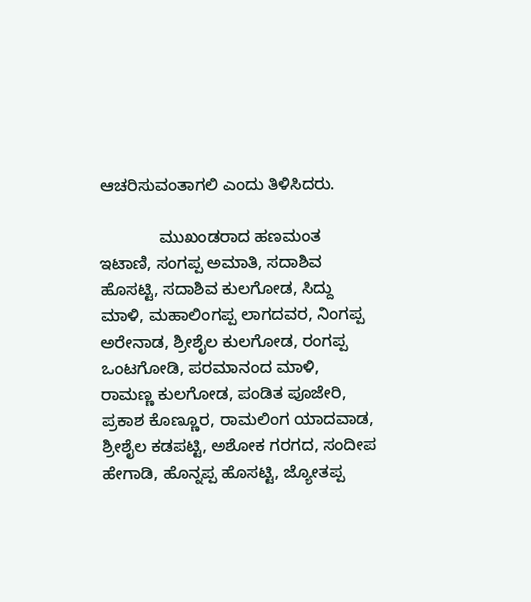ಆಚರಿಸುವಂತಾಗಲಿ ಎಂದು ತಿಳಿಸಿದರು.

             ಮುಖಂಡರಾದ ಹಣಮಂತ ಇಟಾಣಿ, ಸಂಗಪ್ಪ ಅಮಾತಿ, ಸದಾಶಿವ ಹೊಸಟ್ಟಿ, ಸದಾಶಿವ ಕುಲಗೋಡ, ಸಿದ್ದು ಮಾಳಿ, ಮಹಾಲಿಂಗಪ್ಪ ಲಾಗದವರ, ನಿಂಗಪ್ಪ  ಅರೇನಾಡ, ಶ್ರೀಶೈಲ ಕುಲಗೋಡ, ರಂಗಪ್ಪ ಒಂಟಗೋಡಿ, ಪರಮಾನಂದ ಮಾಳಿ, ರಾಮಣ್ಣ ಕುಲಗೋಡ, ಪಂಡಿತ ಪೂಜೇರಿ, ಪ್ರಕಾಶ ಕೊಣ್ಣೂರ, ರಾಮಲಿಂಗ ಯಾದವಾಡ, ಶ್ರೀಶೈಲ ಕಡಪಟ್ಟಿ, ಅಶೋಕ ಗರಗದ, ಸಂದೀಪ ಹೇಗಾಡಿ, ಹೊನ್ನಪ್ಪ ಹೊಸಟ್ಟಿ, ಜ್ಯೋತಪ್ಪ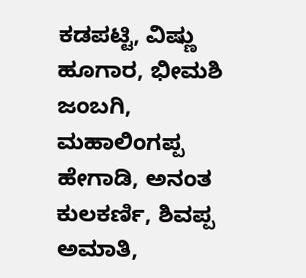ಕಡಪಟ್ಟಿ, ವಿಷ್ಣು ಹೂಗಾರ, ಭೀಮಶಿ ಜಂಬಗಿ, ಮಹಾಲಿಂಗಪ್ಪ ಹೇಗಾಡಿ, ಅನಂತ ಕುಲಕರ್ಣಿ, ಶಿವಪ್ಪ ಅಮಾತಿ,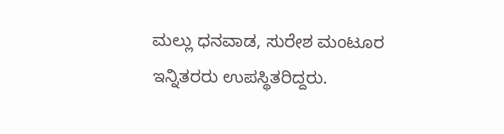ಮಲ್ಲು ಧನವಾಡ, ಸುರೇಶ ಮಂಟೂರ ಇನ್ನಿತರರು ಉಪಸ್ಥಿತರಿದ್ದರು.